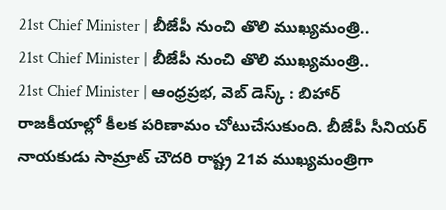21st Chief Minister | బీజేపీ నుంచి తొలి ముఖ్యమంత్రి..
21st Chief Minister | బీజేపీ నుంచి తొలి ముఖ్యమంత్రి..
21st Chief Minister | ఆంధ్రప్రభ, వెబ్ డెస్క్ : బిహార్ రాజకీయాల్లో కీలక పరిణామం చోటుచేసుకుంది. బీజేపీ సీనియర్ నాయకుడు సామ్రాట్ చౌదరి రాష్ట్ర 21వ ముఖ్యమంత్రిగా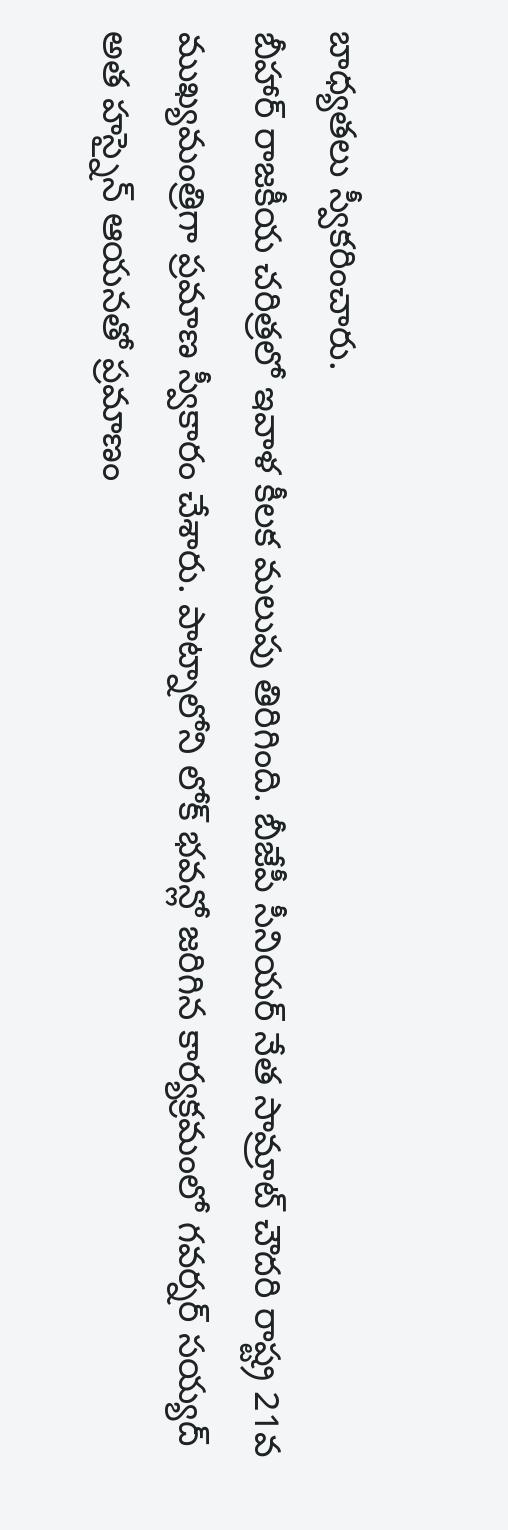బాధ్యతలు స్వీకరించారు.
బీహార్ రాజకీయ చరిత్రలో ఇవాళ కీలక మలుపు తిరిగింది. బీజేపీ సీనియర్ నేత సామ్రాట్ చౌదరి రాష్ట్ర 21వ ముఖ్యమంత్రిగా ప్రమాణ స్వీకారం చేశారు. పాట్నాలోని లోక్ భవన్లో జరిగిన కార్యక్రమంలో గవర్నర్ సయ్యద్ అత హస్నైన్ ఆయనతో ప్రమాణం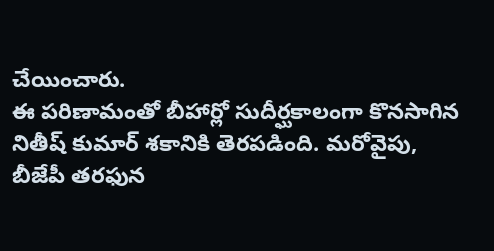చేయించారు.
ఈ పరిణామంతో బీహార్లో సుదీర్ఘకాలంగా కొనసాగిన నితీష్ కుమార్ శకానికి తెరపడింది. మరోవైపు, బీజేపీ తరఫున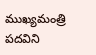ముఖ్యమంత్రి పదవిని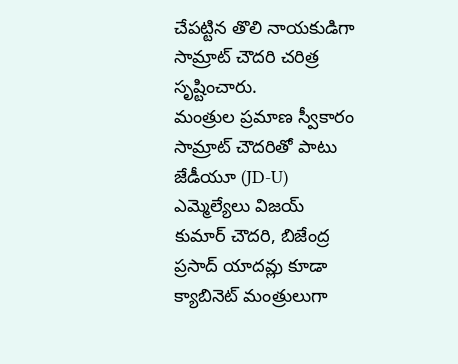చేపట్టిన తొలి నాయకుడిగా సామ్రాట్ చౌదరి చరిత్ర సృష్టించారు.
మంత్రుల ప్రమాణ స్వీకారం
సామ్రాట్ చౌదరితో పాటు జేడీయూ (JD-U) ఎమ్మెల్యేలు విజయ్ కుమార్ చౌదరి, బిజేంద్ర ప్రసాద్ యాదవ్లు కూడా క్యాబినెట్ మంత్రులుగా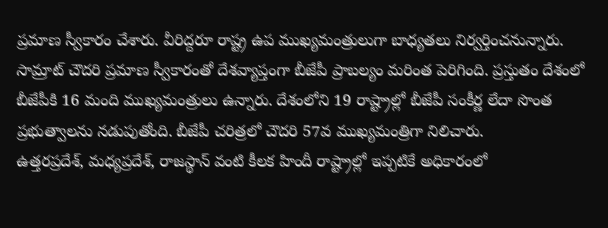ప్రమాణ స్వీకారం చేశారు. వీరిద్దరూ రాష్ట్ర ఉప ముఖ్యమంత్రులుగా బాధ్యతలు నిర్వర్తించనున్నారు.
సామ్రాట్ చౌదరి ప్రమాణ స్వీకారంతో దేశవ్యాప్తంగా బీజేపీ ప్రాబల్యం మరింత పెరిగింది. ప్రస్తుతం దేశంలో బీజేపీకి 16 మంది ముఖ్యమంత్రులు ఉన్నారు. దేశంలోని 19 రాష్ట్రాల్లో బీజేపీ సంకీర్ణ లేదా సొంత ప్రభుత్వాలను నడుపుతోంది. బీజేపీ చరిత్రలో చౌదరి 57వ ముఖ్యమంత్రిగా నిలిచారు.
ఉత్తరప్రదేశ్, మధ్యప్రదేశ్, రాజస్థాన్ వంటి కీలక హిందీ రాష్ట్రాల్లో ఇప్పటికే అధికారంలో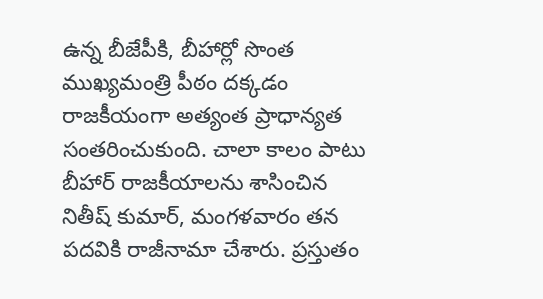ఉన్న బీజేపీకి, బీహార్లో సొంత ముఖ్యమంత్రి పీఠం దక్కడం రాజకీయంగా అత్యంత ప్రాధాన్యత సంతరించుకుంది. చాలా కాలం పాటు బీహార్ రాజకీయాలను శాసించిన నితీష్ కుమార్, మంగళవారం తన పదవికి రాజీనామా చేశారు. ప్రస్తుతం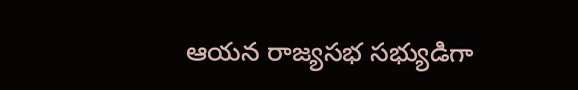ఆయన రాజ్యసభ సభ్యుడిగా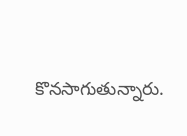కొనసాగుతున్నారు.